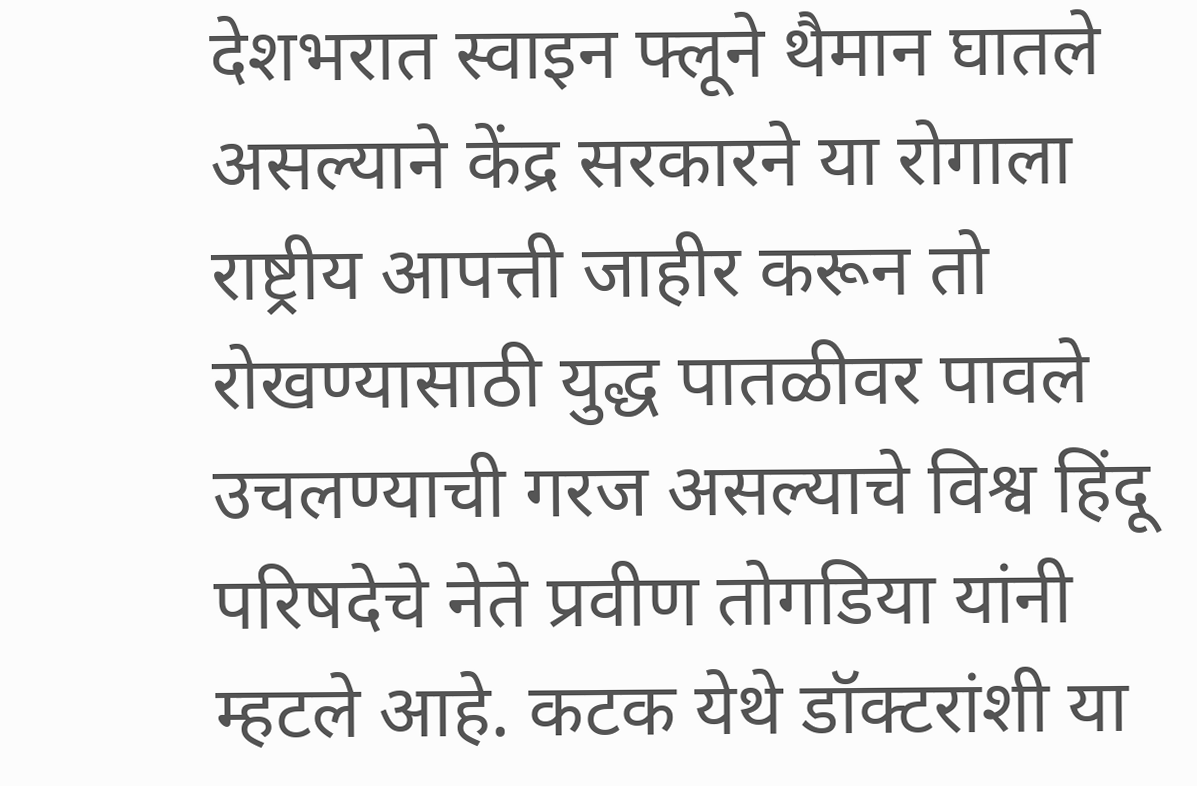देशभरात स्वाइन फ्लूने थैमान घातले असल्याने केंद्र सरकारने या रोगाला राष्ट्रीय आपत्ती जाहीर करून तो रोखण्यासाठी युद्ध पातळीवर पावले उचलण्याची गरज असल्याचे विश्व हिंदू परिषदेचे नेते प्रवीण तोगडिया यांनी म्हटले आहे. कटक येथे डॉक्टरांशी या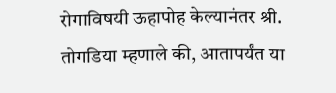रोगाविषयी ऊहापोह केल्यानंतर श्री. तोगडिया म्हणाले की, आतापर्यंत या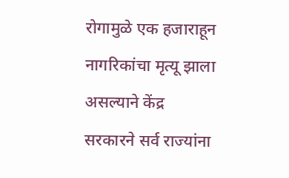रोगामुळे एक हजाराहून नागरिकांचा मृत्यू झाला असल्याने केंद्र सरकारने सर्व राज्यांना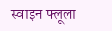स्वाइन फ्लूला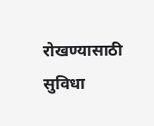रोखण्यासाठी सुविधा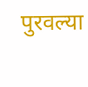पुरवल्या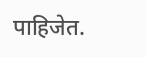पाहिजेत.